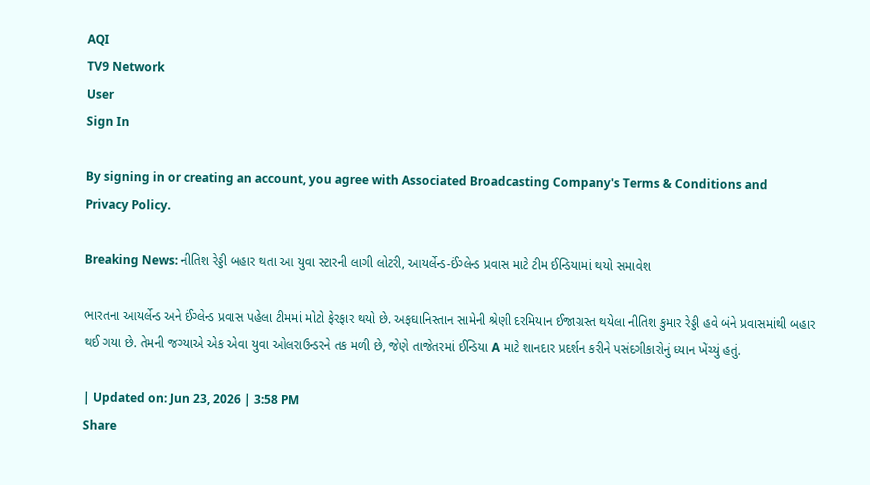AQI
TV9 Network
User
Sign In

By signing in or creating an account, you agree with Associated Broadcasting Company's Terms & Conditions and Privacy Policy.

Breaking News: નીતિશ રેડ્ડી બહાર થતા આ યુવા સ્ટારની લાગી લોટરી, આયર્લેન્ડ-ઈંગ્લેન્ડ પ્રવાસ માટે ટીમ ઈન્ડિયામાં થયો સમાવેશ

ભારતના આયર્લેન્ડ અને ઈંગ્લેન્ડ પ્રવાસ પહેલા ટીમમાં મોટો ફેરફાર થયો છે. અફઘાનિસ્તાન સામેની શ્રેણી દરમિયાન ઈજાગ્રસ્ત થયેલા નીતિશ કુમાર રેડ્ડી હવે બંને પ્રવાસમાંથી બહાર થઈ ગયા છે. તેમની જગ્યાએ એક એવા યુવા ઓલરાઉન્ડરને તક મળી છે, જેણે તાજેતરમાં ઈન્ડિયા A માટે શાનદાર પ્રદર્શન કરીને પસંદગીકારોનું ધ્યાન ખેંચ્યું હતું.

| Updated on: Jun 23, 2026 | 3:58 PM
Share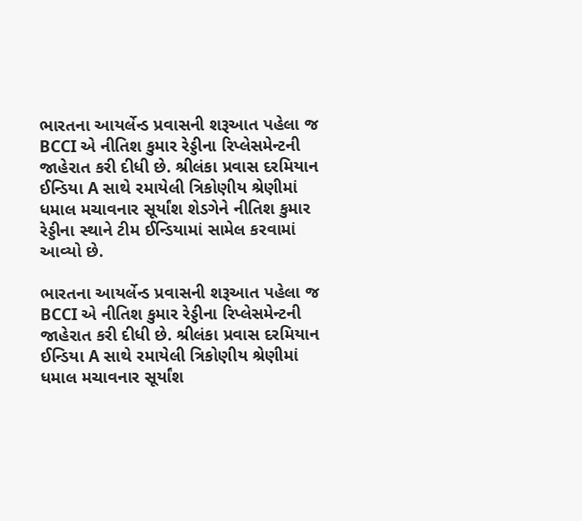ભારતના આયર્લેન્ડ પ્રવાસની શરૂઆત પહેલા જ BCCI એ નીતિશ કુમાર રેડ્ડીના રિપ્લેસમેન્ટની જાહેરાત કરી દીધી છે. શ્રીલંકા પ્રવાસ દરમિયાન ઈન્ડિયા A સાથે રમાયેલી ત્રિકોણીય શ્રેણીમાં ધમાલ મચાવનાર સૂર્યાંશ શેડગેને નીતિશ કુમાર રેડ્ડીના સ્થાને ટીમ ઈન્ડિયામાં સામેલ કરવામાં આવ્યો છે.

ભારતના આયર્લેન્ડ પ્રવાસની શરૂઆત પહેલા જ BCCI એ નીતિશ કુમાર રેડ્ડીના રિપ્લેસમેન્ટની જાહેરાત કરી દીધી છે. શ્રીલંકા પ્રવાસ દરમિયાન ઈન્ડિયા A સાથે રમાયેલી ત્રિકોણીય શ્રેણીમાં ધમાલ મચાવનાર સૂર્યાંશ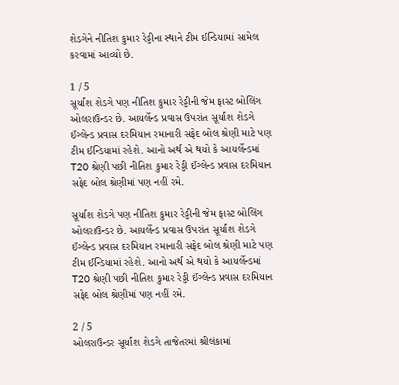શેડગેને નીતિશ કુમાર રેડ્ડીના સ્થાને ટીમ ઈન્ડિયામાં સામેલ કરવામાં આવ્યો છે.

1 / 5
સૂર્યાંશ શેડગે પણ નીતિશ કુમાર રેડ્ડીની જેમ ફાસ્ટ બોલિંગ ઓલરાઉન્ડર છે. આયર્લેન્ડ પ્રવાસ ઉપરાંત સૂર્યાંશ શેડગે ઈંગ્લેન્ડ પ્રવાસ દરમિયાન રમાનારી સફેદ બોલ શ્રેણી માટે પણ ટીમ ઈન્ડિયામાં રહેશે. આનો અર્થ એ થયો કે આયર્લેન્ડમાં T20 શ્રેણી પછી નીતિશ કુમાર રેડ્ડી ઈંગ્લેન્ડ પ્રવાસ દરમિયાન સફેદ બોલ શ્રેણીમાં પણ નહીં રમે.

સૂર્યાંશ શેડગે પણ નીતિશ કુમાર રેડ્ડીની જેમ ફાસ્ટ બોલિંગ ઓલરાઉન્ડર છે. આયર્લેન્ડ પ્રવાસ ઉપરાંત સૂર્યાંશ શેડગે ઈંગ્લેન્ડ પ્રવાસ દરમિયાન રમાનારી સફેદ બોલ શ્રેણી માટે પણ ટીમ ઈન્ડિયામાં રહેશે. આનો અર્થ એ થયો કે આયર્લેન્ડમાં T20 શ્રેણી પછી નીતિશ કુમાર રેડ્ડી ઈંગ્લેન્ડ પ્રવાસ દરમિયાન સફેદ બોલ શ્રેણીમાં પણ નહીં રમે.

2 / 5
ઓલરાઉન્ડર સૂર્યાંશ શેડગે તાજેતરમાં શ્રીલંકામાં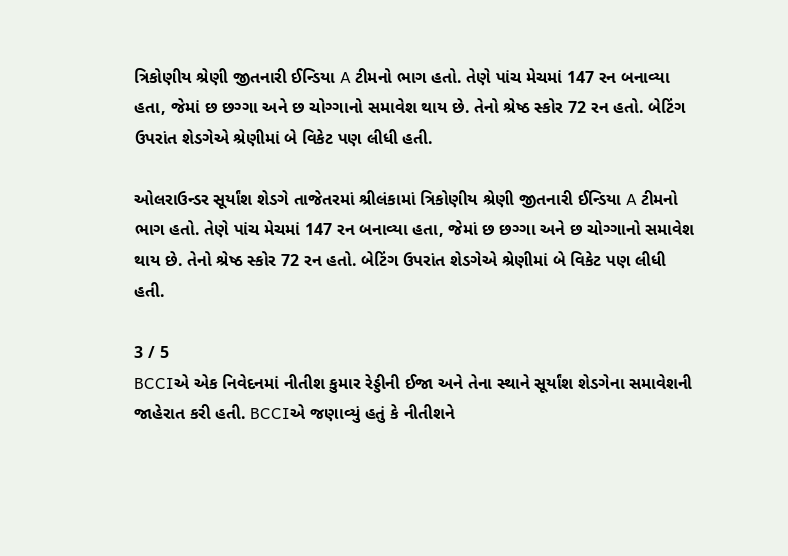ત્રિકોણીય શ્રેણી જીતનારી ઈન્ડિયા A ટીમનો ભાગ હતો. તેણે પાંચ મેચમાં 147 રન બનાવ્યા હતા, જેમાં છ છગ્ગા અને છ ચોગ્ગાનો સમાવેશ થાય છે. તેનો શ્રેષ્ઠ સ્કોર 72 રન હતો. બેટિંગ ઉપરાંત શેડગેએ શ્રેણીમાં બે વિકેટ પણ લીધી હતી.

ઓલરાઉન્ડર સૂર્યાંશ શેડગે તાજેતરમાં શ્રીલંકામાં ત્રિકોણીય શ્રેણી જીતનારી ઈન્ડિયા A ટીમનો ભાગ હતો. તેણે પાંચ મેચમાં 147 રન બનાવ્યા હતા, જેમાં છ છગ્ગા અને છ ચોગ્ગાનો સમાવેશ થાય છે. તેનો શ્રેષ્ઠ સ્કોર 72 રન હતો. બેટિંગ ઉપરાંત શેડગેએ શ્રેણીમાં બે વિકેટ પણ લીધી હતી.

3 / 5
BCCIએ એક નિવેદનમાં નીતીશ કુમાર રેડ્ડીની ઈજા અને તેના સ્થાને સૂર્યાંશ શેડગેના સમાવેશની જાહેરાત કરી હતી. BCCIએ જણાવ્યું હતું કે નીતીશને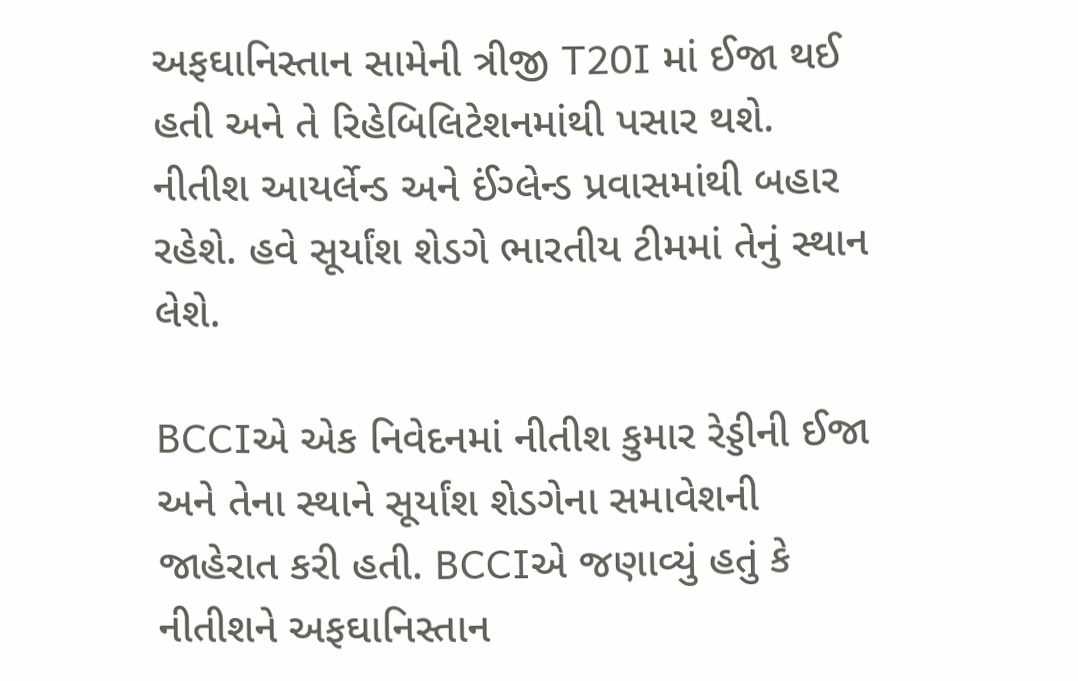અફઘાનિસ્તાન સામેની ત્રીજી T20I માં ઈજા થઈ હતી અને તે રિહેબિલિટેશનમાંથી પસાર થશે. નીતીશ આયર્લેન્ડ અને ઈંગ્લેન્ડ પ્રવાસમાંથી બહાર રહેશે. હવે સૂર્યાંશ શેડગે ભારતીય ટીમમાં તેનું સ્થાન લેશે.

BCCIએ એક નિવેદનમાં નીતીશ કુમાર રેડ્ડીની ઈજા અને તેના સ્થાને સૂર્યાંશ શેડગેના સમાવેશની જાહેરાત કરી હતી. BCCIએ જણાવ્યું હતું કે નીતીશને અફઘાનિસ્તાન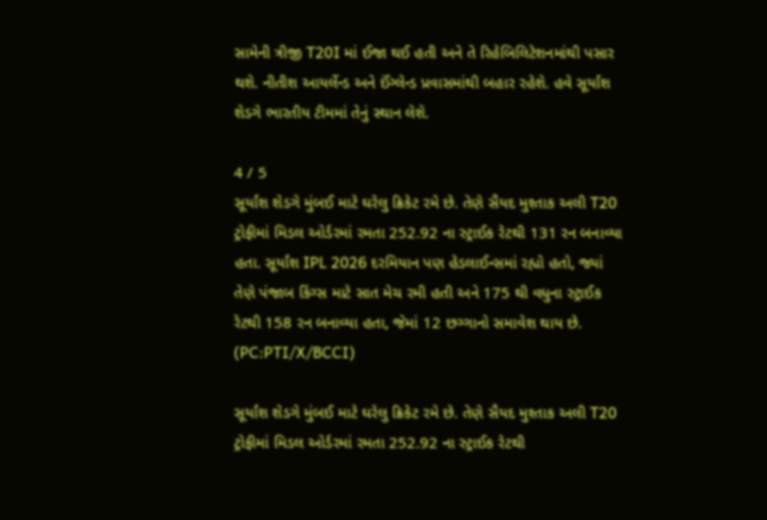સામેની ત્રીજી T20I માં ઈજા થઈ હતી અને તે રિહેબિલિટેશનમાંથી પસાર થશે. નીતીશ આયર્લેન્ડ અને ઈંગ્લેન્ડ પ્રવાસમાંથી બહાર રહેશે. હવે સૂર્યાંશ શેડગે ભારતીય ટીમમાં તેનું સ્થાન લેશે.

4 / 5
સૂર્યાંશ શેડગે મુંબઈ માટે ઘરેલુ ક્રિકેટ રમે છે. તેણે સૈયદ મુશ્તાક અલી T20 ટ્રોફીમાં મિડલ ઓર્ડરમાં રમતા 252.92 ના સ્ટ્રાઈક રેટથી 131 રન બનાવ્યા હતા. સૂર્યાંશ IPL 2026 દરમિયાન પણ હેડલાઈન્સમાં રહ્યો હતો, જ્યાં તેણે પંજાબ કિંગ્સ માટે સાત મેચ રમી હતી અને 175 થી વધુના સ્ટ્રાઈક રેટથી 158 રન બનાવ્યા હતા, જેમાં 12 છગ્ગાનો સમાવેશ થાય છે. (PC:PTI/X/BCCI)

સૂર્યાંશ શેડગે મુંબઈ માટે ઘરેલુ ક્રિકેટ રમે છે. તેણે સૈયદ મુશ્તાક અલી T20 ટ્રોફીમાં મિડલ ઓર્ડરમાં રમતા 252.92 ના સ્ટ્રાઈક રેટથી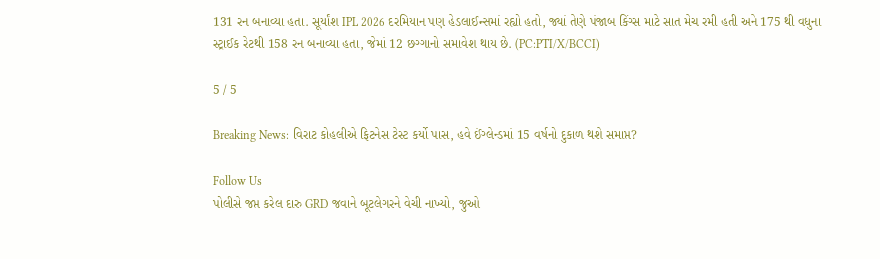131 રન બનાવ્યા હતા. સૂર્યાંશ IPL 2026 દરમિયાન પણ હેડલાઈન્સમાં રહ્યો હતો, જ્યાં તેણે પંજાબ કિંગ્સ માટે સાત મેચ રમી હતી અને 175 થી વધુના સ્ટ્રાઈક રેટથી 158 રન બનાવ્યા હતા, જેમાં 12 છગ્ગાનો સમાવેશ થાય છે. (PC:PTI/X/BCCI)

5 / 5

Breaking News: વિરાટ કોહલીએ ફિટનેસ ટેસ્ટ કર્યો પાસ, હવે ઈંગ્લેન્ડમાં 15 વર્ષનો દુકાળ થશે સમાપ્ત?

Follow Us
પોલીસે જપ્ત કરેલ દારુ GRD જવાને બૂટલેગરને વેચી નાખ્યો, જુઓ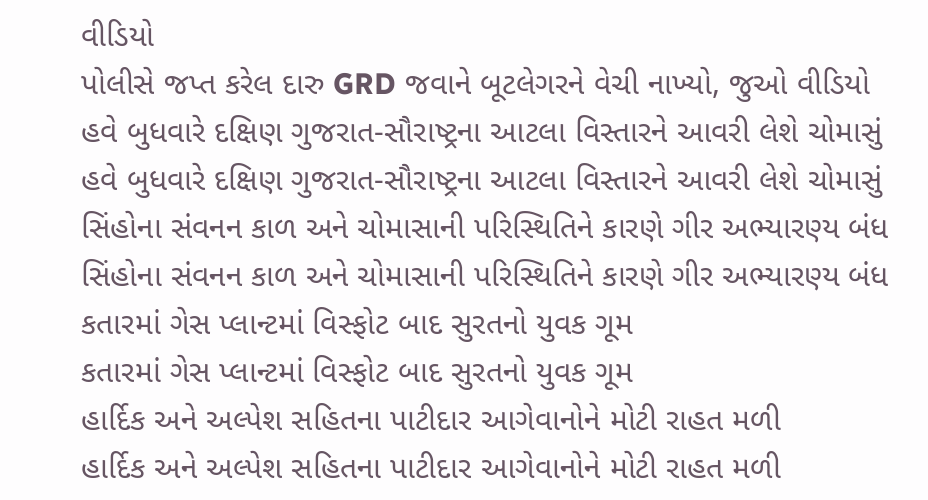વીડિયો
પોલીસે જપ્ત કરેલ દારુ GRD જવાને બૂટલેગરને વેચી નાખ્યો, જુઓ વીડિયો
હવે બુધવારે દક્ષિણ ગુજરાત-સૌરાષ્ટ્રના આટલા વિસ્તારને આવરી લેશે ચોમાસું
હવે બુધવારે દક્ષિણ ગુજરાત-સૌરાષ્ટ્રના આટલા વિસ્તારને આવરી લેશે ચોમાસું
સિંહોના સંવનન કાળ અને ચોમાસાની પરિસ્થિતિને કારણે ગીર અભ્યારણ્ય બંધ
સિંહોના સંવનન કાળ અને ચોમાસાની પરિસ્થિતિને કારણે ગીર અભ્યારણ્ય બંધ
કતારમાં ગેસ પ્લાન્ટમાં વિસ્ફોટ બાદ સુરતનો યુવક ગૂમ
કતારમાં ગેસ પ્લાન્ટમાં વિસ્ફોટ બાદ સુરતનો યુવક ગૂમ
હાર્દિક અને અલ્પેશ સહિતના પાટીદાર આગેવાનોને મોટી રાહત મળી
હાર્દિક અને અલ્પેશ સહિતના પાટીદાર આગેવાનોને મોટી રાહત મળી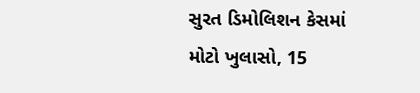સુરત ડિમોલિશન કેસમાં મોટો ખુલાસો, 15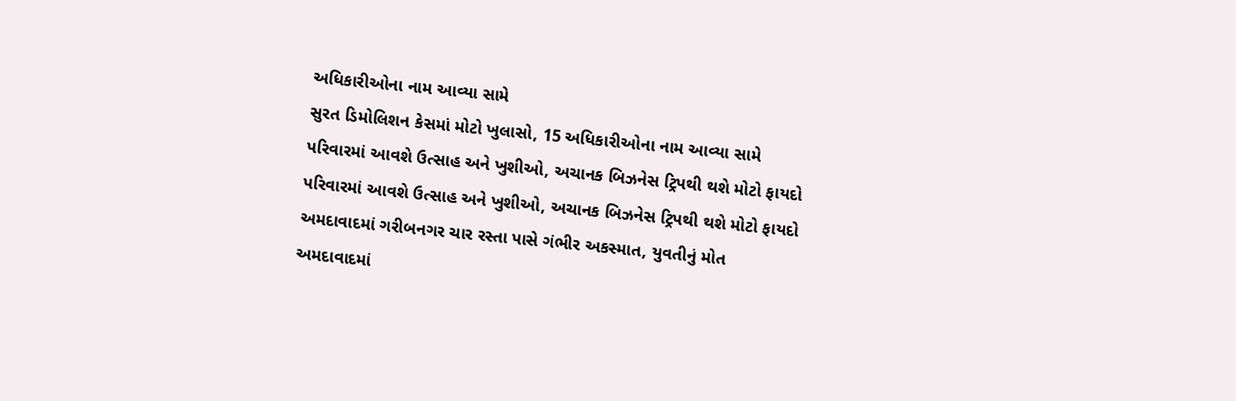અધિકારીઓના નામ આવ્યા સામે
સુરત ડિમોલિશન કેસમાં મોટો ખુલાસો, 15 અધિકારીઓના નામ આવ્યા સામે
પરિવારમાં આવશે ઉત્સાહ અને ખુશીઓ, અચાનક બિઝનેસ ટ્રિપથી થશે મોટો ફાયદો
પરિવારમાં આવશે ઉત્સાહ અને ખુશીઓ, અચાનક બિઝનેસ ટ્રિપથી થશે મોટો ફાયદો
અમદાવાદમાં ગરીબનગર ચાર રસ્તા પાસે ગંભીર અકસ્માત, યુવતીનું મોત
અમદાવાદમાં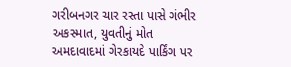ગરીબનગર ચાર રસ્તા પાસે ગંભીર અકસ્માત, યુવતીનું મોત
અમદાવાદમાં ગેરકાયદે પાર્કિંગ પર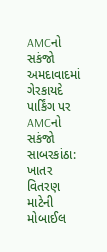AMCનો સકંજો
અમદાવાદમાં ગેરકાયદે પાર્કિંગ પર AMCનો સકંજો
સાબરકાંઠા: ખાતર વિતરણ માટેની મોબાઈલ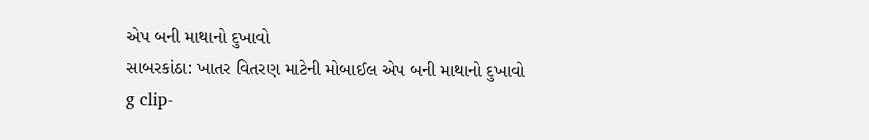એપ બની માથાનો દુખાવો
સાબરકાંઠા: ખાતર વિતરણ માટેની મોબાઈલ એપ બની માથાનો દુખાવો
g clip-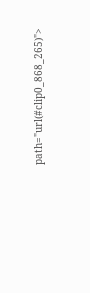path="url(#clip0_868_265)">